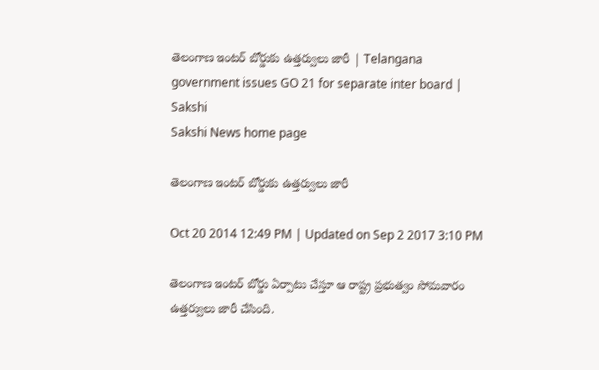తెలంగాణ ఇంటర్ బోర్డుకు ఉత్తర్వులు జారీ | Telangana government issues GO 21 for separate inter board | Sakshi
Sakshi News home page

తెలంగాణ ఇంటర్ బోర్డుకు ఉత్తర్వులు జారీ

Oct 20 2014 12:49 PM | Updated on Sep 2 2017 3:10 PM

తెలంగాణ ఇంటర్ బోర్డు ఏర్పాటు చేస్తూ ఆ రాష్ట్ర ప్రభుత్వం సోమవారం ఉత్తర్వులు జారీ చేసింది.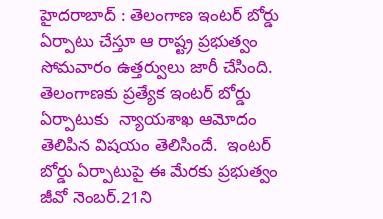హైదరాబాద్ : తెలంగాణ ఇంటర్ బోర్డు ఏర్పాటు చేస్తూ ఆ రాష్ట్ర ప్రభుత్వం సోమవారం ఉత్తర్వులు జారీ చేసింది.  తెలంగాణకు ప్రత్యేక ఇంటర్ బోర్డు ఏర్పాటుకు  న్యాయశాఖ ఆమోదం తెలిపిన విషయం తెలిసిందే.  ఇంటర్ బోర్డు ఏర్పాటుపై ఈ మేరకు ప్రభుత్వం జీవో నెంబర్.21ని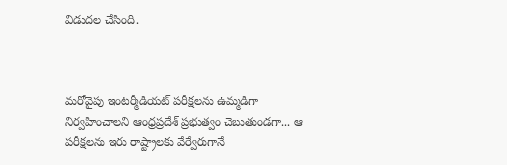విడుదల చేసింది.



మరోవైపు ఇంటర్మీడియట్ పరీక్షలను ఉమ్మడిగా నిర్వహించాలని ఆంధ్రప్రదేశ్ ప్రభుత్వం చెబుతుండగా... ఆ పరీక్షలను ఇరు రాష్ట్రాలకు వేర్వేరుగానే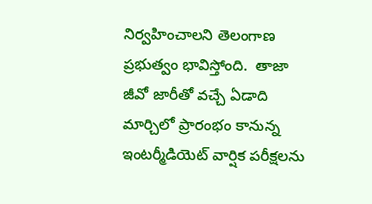నిర్వహించాలని తెలంగాణ ప్రభుత్వం భావిస్తోంది.  తాజా జీవో జారీతో వచ్చే ఏడాది మార్చిలో ప్రారంభం కానున్న ఇంటర్మీడియెట్ వార్షిక పరీక్షలను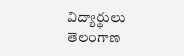విద్యార్థులు తెలంగాణ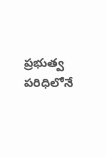ప్రభుత్వ పరిధిలోనే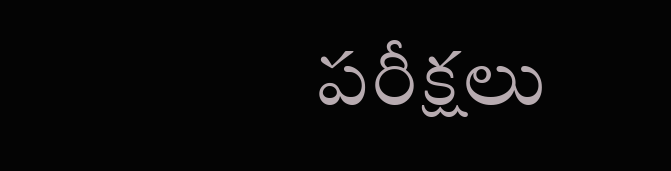పరీక్షలు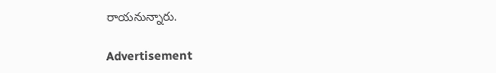రాయనున్నారు.

Advertisement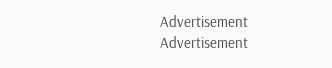Advertisement
Advertisement